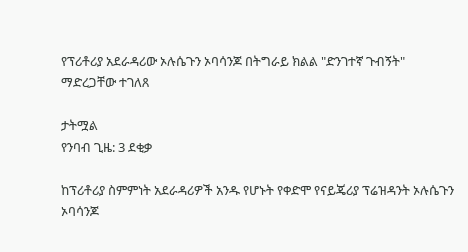የፕሪቶሪያ አደራዳሪው ኦሉሴጉን ኦባሳንጆ በትግራይ ክልል "ድንገተኛ ጉብኝት" ማድረጋቸው ተገለጸ

ታትሟል
የንባብ ጊዜ: 3 ደቂቃ

ከፕሪቶሪያ ስምምነት አደራዳሪዎች አንዱ የሆኑት የቀድሞ የናይጄሪያ ፕሬዝዳንት ኦሉሴጉን ኦባሳንጆ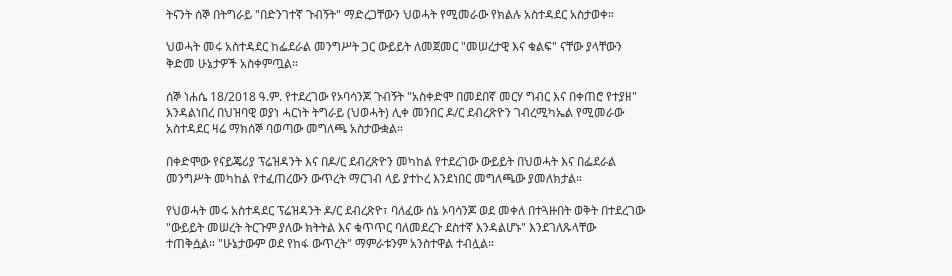ትናንት ሰኞ በትግራይ "በድንገተኛ ጉብኝት" ማድረጋቸውን ህወሓት የሚመራው የክልሉ አስተዳደር አስታወቀ።

ህወሓት መሩ አስተዳደር ከፌደራል መንግሥት ጋር ውይይት ለመጀመር "መሠረታዊ እና ቁልፍ" ናቸው ያላቸውን ቅድመ ሁኔታዎች አስቀምጧል።

ሰኞ ነሐሴ 18/2018 ዓ.ም. የተደረገው የኦባሳንጆ ጉብኝት "አስቀድሞ በመደበኛ መርሃ ግብር እና በቀጠሮ የተያዘ" እንዳልነበረ በህዝባዊ ወያነ ሓርነት ትግራይ (ህወሓት) ሊቀ መንበር ዶ/ር ደብረጽዮን ገብረሚካኤል የሚመራው አስተዳደር ዛሬ ማክሰኞ ባወጣው መግለጫ አስታውቋል።

በቀድሞው የናይጄሪያ ፕሬዝዳንት እና በዶ/ር ደብረጽዮን መካከል የተደረገው ውይይት በህወሓት እና በፌደራል መንግሥት መካከል የተፈጠረውን ውጥረት ማርገብ ላይ ያተኮረ እንደነበር መግለጫው ያመለክታል።

የህወሓት መሩ አስተዳደር ፕሬዝዳንት ዶ/ር ደብረጽዮ፣ ባለፈው ሰኔ ኦባሳንጆ ወደ መቀለ በተጓዙበት ወቅት በተደረገው "ውይይት መሠረት ትርጉም ያለው ክትትል እና ቁጥጥር ባለመደረጉ ደስተኛ እንዳልሆኑ" እንደገለጹላቸው ተጠቅሷል። "ሁኔታውም ወደ የከፋ ውጥረት" ማምራቱንም አንስተዋል ተብሏል።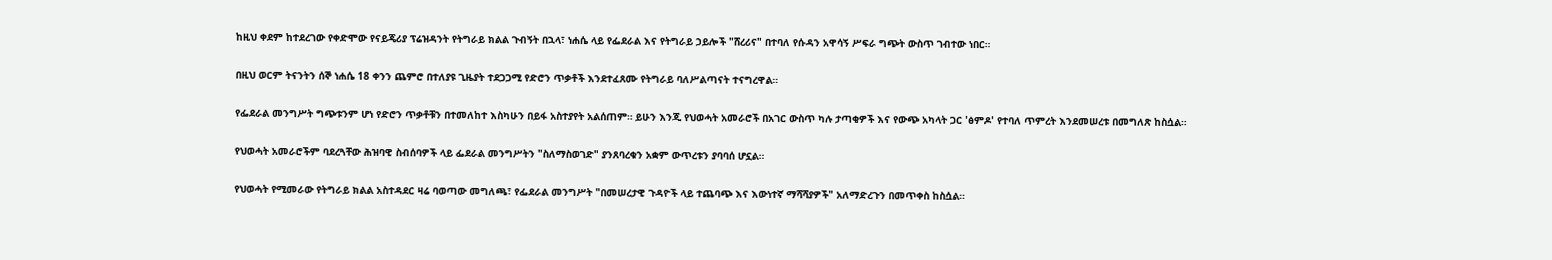ከዚህ ቀደም ከተደረገው የቀድሞው የናይጄሪያ ፕሬዝዳንት የትግራይ ክልል ጉብኝት በኋላ፣ ነሐሴ ላይ የፌደራል እና የትግራይ ኃይሎች "ሸረሪና" በተባለ የሱዳን አዋሳኝ ሥፍራ ግጭት ውስጥ ገብተው ነበር።

በዚህ ወርም ትናንትን ሰኞ ነሐሴ 18 ቀንን ጨምሮ በተለያዩ ጊዜያት ተደጋጋሚ የድሮን ጥቃቶች እንደተፈጸሙ የትግራይ ባለሥልጣናት ተናግረዋል።

የፌደራል መንግሥት ግጭቱንም ሆነ የድሮን ጥቃቶቹን በተመለከተ እስካሁን በይፋ አስተያየት አልሰጠም። ይሁን እንጂ የህወሓት አመራሮች በአገር ውስጥ ካሉ ታጣቂዎች እና የውጭ አካላት ጋር 'ፅምዶ' የተባለ ጥምረት እንደመሠረቱ በመግለጽ ከስሷል።

የህወሓት አመራሮችም ባደረጓቸው ሕዝባዊ ስብሰባዎች ላይ ፌደራል መንግሥትን "ስለማስወገድ" ያንጸባረቁን አቋም ውጥረቱን ያባባሰ ሆኗል።

የህወሓት የሚመራው የትግራይ ክልል አስተዳደር ዛሬ ባወጣው መግለጫ፣ የፌደራል መንግሥት "በመሠረታዊ ጉዳዮች ላይ ተጨባጭ እና እውነተኛ ማሻሻያዎች" አለማድረጉን በመጥቀስ ከስሷል።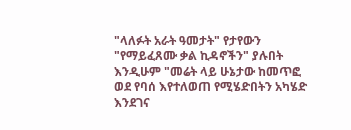"ላለፉት አራት ዓመታት" የታየውን "የማይፈጸሙ ቃል ኪዳኖችን" ያሉበት እንዲሁም "መሬት ላይ ሁኔታው ከመጥፎ ወደ የባሰ እየተለወጠ የሚሄድበትን አካሄድ እንደገና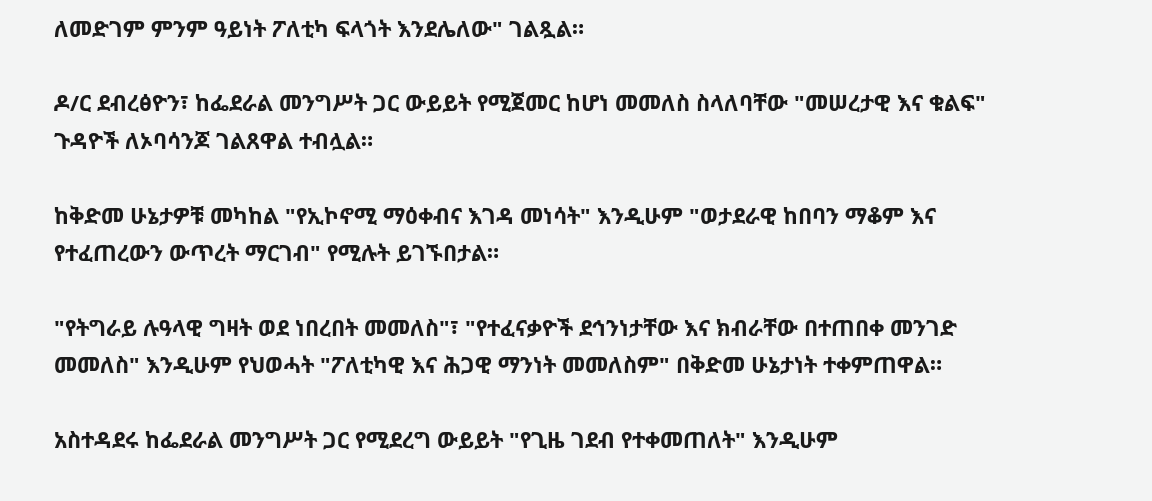ለመድገም ምንም ዓይነት ፖለቲካ ፍላጎት እንደሌለው" ገልጿል።

ዶ/ር ደብረፅዮን፣ ከፌደራል መንግሥት ጋር ውይይት የሚጀመር ከሆነ መመለስ ስላለባቸው "መሠረታዊ እና ቁልፍ" ጉዳዮች ለኦባሳንጆ ገልጸዋል ተብሏል።

ከቅድመ ሁኔታዎቹ መካከል "የኢኮኖሚ ማዕቀብና እገዳ መነሳት" እንዲሁም "ወታደራዊ ከበባን ማቆም እና የተፈጠረውን ውጥረት ማርገብ" የሚሉት ይገኙበታል።

"የትግራይ ሉዓላዊ ግዛት ወደ ነበረበት መመለስ"፣ "የተፈናቃዮች ደኅንነታቸው እና ክብራቸው በተጠበቀ መንገድ መመለስ" እንዲሁም የህወሓት "ፖለቲካዊ እና ሕጋዊ ማንነት መመለስም" በቅድመ ሁኔታነት ተቀምጠዋል።

አስተዳደሩ ከፌደራል መንግሥት ጋር የሚደረግ ውይይት "የጊዜ ገደብ የተቀመጠለት" እንዲሁም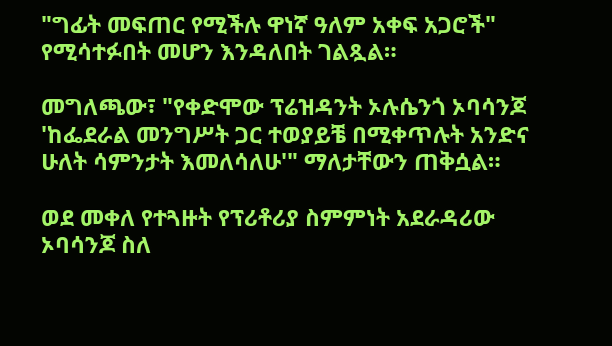"ግፊት መፍጠር የሚችሉ ዋነኛ ዓለም አቀፍ አጋሮች" የሚሳተፉበት መሆን እንዳለበት ገልጿል።

መግለጫው፣ "የቀድሞው ፕሬዝዳንት ኦሉሴንጎ ኦባሳንጆ 'ከፌደራል መንግሥት ጋር ተወያይቼ በሚቀጥሉት አንድና ሁለት ሳምንታት እመለሳለሁ'" ማለታቸውን ጠቅሷል።

ወደ መቀለ የተጓዙት የፕሪቶሪያ ስምምነት አደራዳሪው ኦባሳንጆ ስለ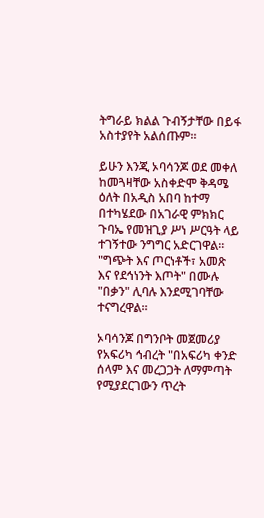ትግራይ ክልል ጉብኝታቸው በይፋ አስተያየት አልሰጡም።

ይሁን እንጂ ኦባሳንጆ ወደ መቀለ ከመጓዛቸው አስቀድሞ ቅዳሜ ዕለት በአዲስ አበባ ከተማ በተካሄደው በአገራዊ ምክክር ጉባኤ የመዝጊያ ሥነ ሥርዓት ላይ ተገኝተው ንግግር አድርገዋል። "ግጭት እና ጦርነቶች፣ አመጽ እና የደኅነንት እጦት" በሙሉ "በቃን" ሊባሉ እንደሚገባቸው ተናግረዋል።

ኦባሳንጆ በግንቦት መጀመሪያ የአፍሪካ ኅብረት "በአፍሪካ ቀንድ ሰላም እና መረጋጋት ለማምጣት የሚያደርገውን ጥረት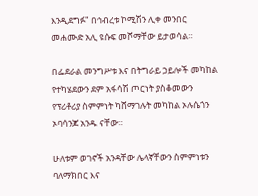እንዲደግፉ" በኅብረቱ ኮሚሽን ሊቀ መንበር መሐሙድ አሊ ዩሱፍ መሾማቸው ይታወሳል።

በፌደራል መንግሥቱ እና በትግራይ ኃይሎች መካከል የተካሄደውን ደም አፋሳሽ ጦርነት ያስቆመውን የፕሪቶሪያ ስምምነት ካሸማገሉት መካከል ኦሉሴጎን ኦባሳንጆ አንዱ ናቸው።

ሁለቱም ወገኖች አንዳቸው ሌላኛቸውን ስምምነቱን ባለማክበር እና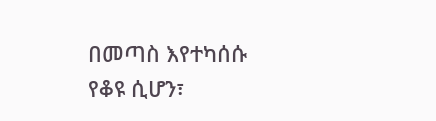በመጣስ እየተካሰሱ የቆዩ ሲሆን፣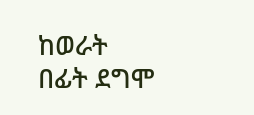ከወራት በፊት ደግሞ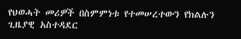የህወሓት መሪዎች በስምምነቱ የተመሠረተውን የክልሉን ጊዜያዊ አስተዳደር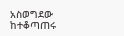አስወግደው ከተቆጣጠሩ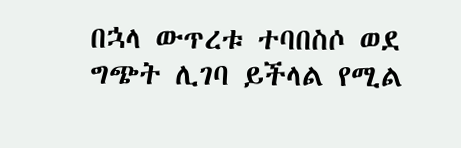በኋላ ውጥረቱ ተባበስሶ ወደ ግጭት ሊገባ ይችላል የሚል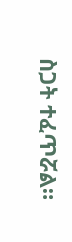ስጋት ተፈጥሯል።